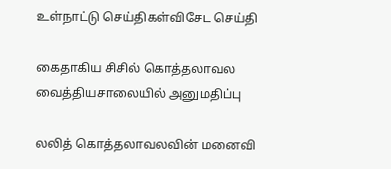உள்நாட்டு செய்திகள்விசேட செய்தி

கைதாகிய சிசில் கொத்தலாவல வைத்தியசாலையில் அனுமதிப்பு

லலித் கொத்தலாவலவின் மனைவி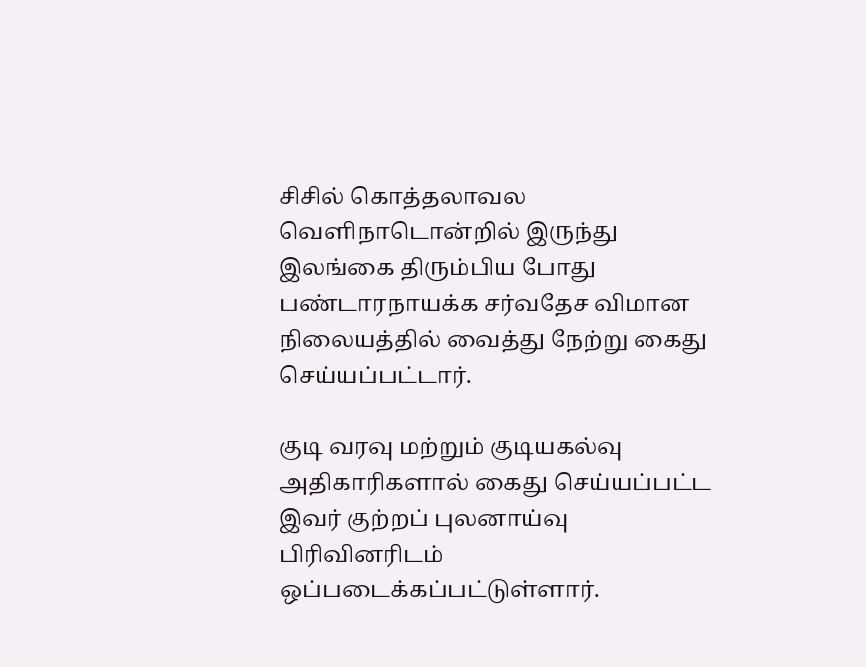சிசில் கொத்தலாவல வெளிநாடொன்றில் இருந்து இலங்கை திரும்பிய போது பண்டாரநாயக்க சர்வதேச விமான நிலையத்தில் வைத்து நேற்று கைது செய்யப்பட்டார்.

குடி வரவு மற்றும் குடியகல்வு அதிகாரிகளால் கைது செய்யப்பட்ட இவர் குற்றப் புலனாய்வு பிரிவினரிடம் ஒப்படைக்கப்பட்டுள்ளார்.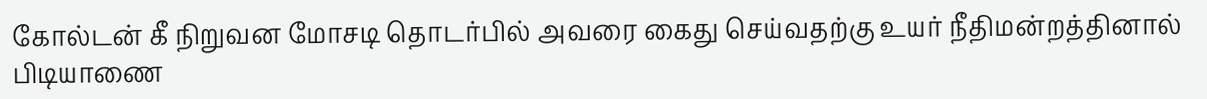கோல்டன் கீ நிறுவன மோசடி தொடர்பில் அவரை கைது செய்வதற்கு உயர் நீதிமன்றத்தினால் பிடியாணை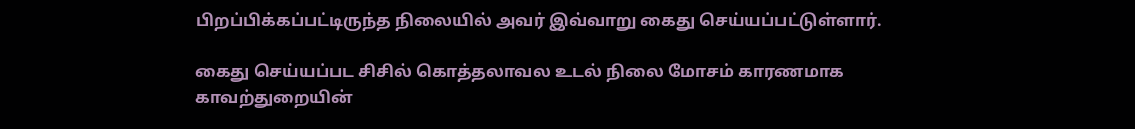பிறப்பிக்கப்பட்டிருந்த நிலையில் அவர் இவ்வாறு கைது செய்யப்பட்டுள்ளார்.

கைது செய்யப்பட சிசில் கொத்தலாவல உடல் நிலை மோசம் காரணமாக காவற்துறையின்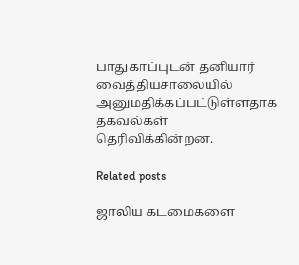பாதுகாப்புடன் தனியார் வைத்தியசாலையில் அனுமதிக்கப்பட்டுள்ளதாக தகவல்கள் தெரிவிக்கின்றன.

Related posts

ஜாலிய கடமைகளை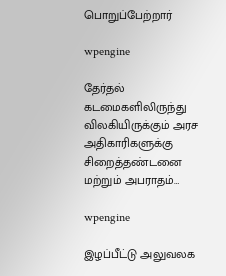பொறுப்பேற்றார்

wpengine

தேர்தல் கடமைகளிலிருந்து விலகியிருக்கும் அரச அதிகாரிகளுக்கு சிறைத்தண்டனை மற்றும் அபராதம்…

wpengine

இழப்பீட்டு அலுவலக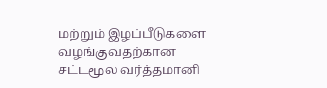மற்றும் இழப்பீடுகளை வழங்குவதற்கான சட்டமூல வர்த்தமானி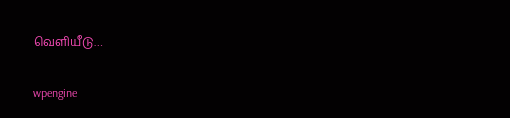வெளியீடு…

wpengine